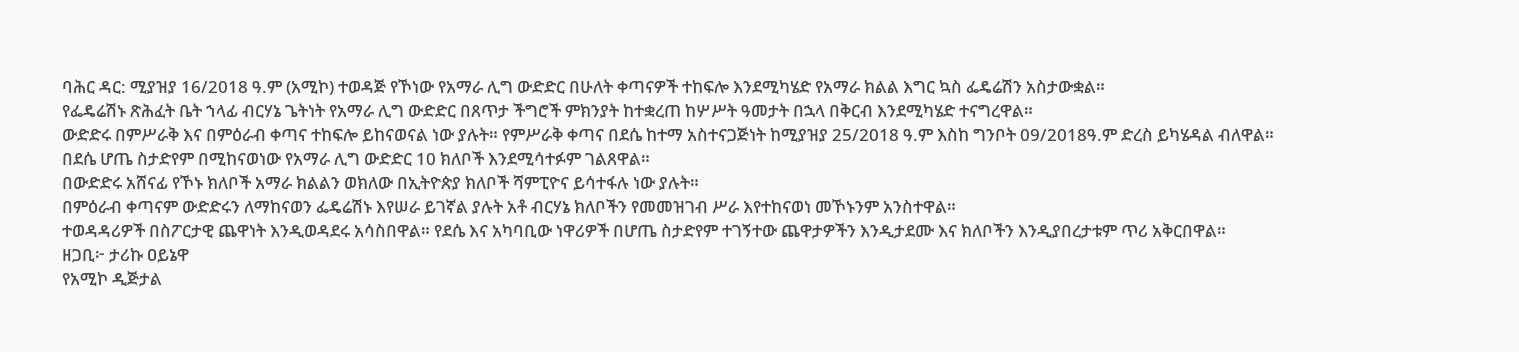ባሕር ዳር: ሚያዝያ 16/2018 ዓ.ም (አሚኮ) ተወዳጅ የኾነው የአማራ ሊግ ውድድር በሁለት ቀጣናዎች ተከፍሎ እንደሚካሄድ የአማራ ክልል እግር ኳስ ፌዴሬሽን አስታውቋል።
የፌዴሬሽኑ ጽሕፈት ቤት ኀላፊ ብርሃኔ ጌትነት የአማራ ሊግ ውድድር በጸጥታ ችግሮች ምክንያት ከተቋረጠ ከሦሥት ዓመታት በኋላ በቅርብ እንደሚካሄድ ተናግረዋል።
ውድድሩ በምሥራቅ እና በምዕራብ ቀጣና ተከፍሎ ይከናወናል ነው ያሉት። የምሥራቅ ቀጣና በደሴ ከተማ አስተናጋጅነት ከሚያዝያ 25/2018 ዓ.ም እስከ ግንቦት 09/2018ዓ.ም ድረስ ይካሄዳል ብለዋል።
በደሴ ሆጤ ስታድየም በሚከናወነው የአማራ ሊግ ውድድር 10 ክለቦች እንደሚሳተፉም ገልጸዋል።
በውድድሩ አሸናፊ የኾኑ ክለቦች አማራ ክልልን ወክለው በኢትዮጵያ ክለቦች ሻምፒዮና ይሳተፋሉ ነው ያሉት።
በምዕራብ ቀጣናም ውድድሩን ለማከናወን ፌዴሬሽኑ እየሠራ ይገኛል ያሉት አቶ ብርሃኔ ክለቦችን የመመዝገብ ሥራ እየተከናወነ መኾኑንም አንስተዋል።
ተወዳዳሪዎች በስፖርታዊ ጨዋነት እንዲወዳደሩ አሳስበዋል። የደሴ እና አካባቢው ነዋሪዎች በሆጤ ስታድየም ተገኝተው ጨዋታዎችን እንዲታደሙ እና ክለቦችን እንዲያበረታቱም ጥሪ አቅርበዋል።
ዘጋቢ፦ ታሪኩ ዐይኔዋ
የአሚኮ ዲጅታል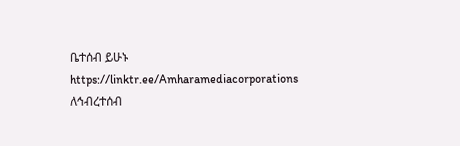ቤተሰብ ይሁኑ
https://linktr.ee/Amharamediacorporations
ለኅብረተሰብ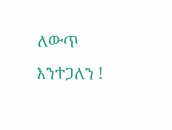ለውጥ እንተጋለን !